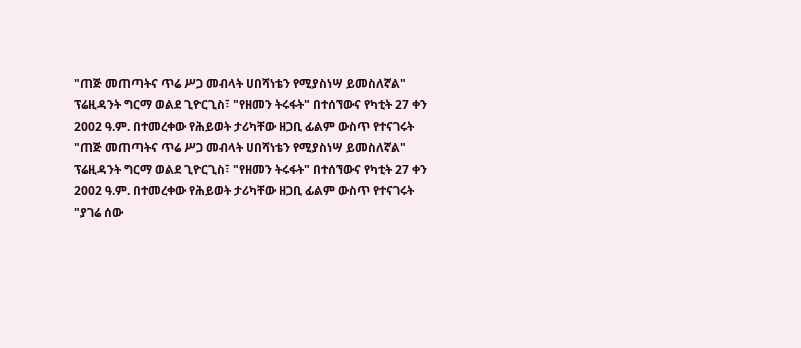"ጠጅ መጠጣትና ጥሬ ሥጋ መብላት ሀበሻነቴን የሚያስነሣ ይመስለኛል"
ፕሬዚዳንት ግርማ ወልደ ጊዮርጊስ፣ "የዘመን ትሩፋት" በተሰኘውና የካቲት 27 ቀን 2002 ዓ.ም. በተመረቀው የሕይወት ታሪካቸው ዘጋቢ ፊልም ውስጥ የተናገሩት
"ጠጅ መጠጣትና ጥሬ ሥጋ መብላት ሀበሻነቴን የሚያስነሣ ይመስለኛል"
ፕሬዚዳንት ግርማ ወልደ ጊዮርጊስ፣ "የዘመን ትሩፋት" በተሰኘውና የካቲት 27 ቀን 2002 ዓ.ም. በተመረቀው የሕይወት ታሪካቸው ዘጋቢ ፊልም ውስጥ የተናገሩት
"ያገሬ ሰው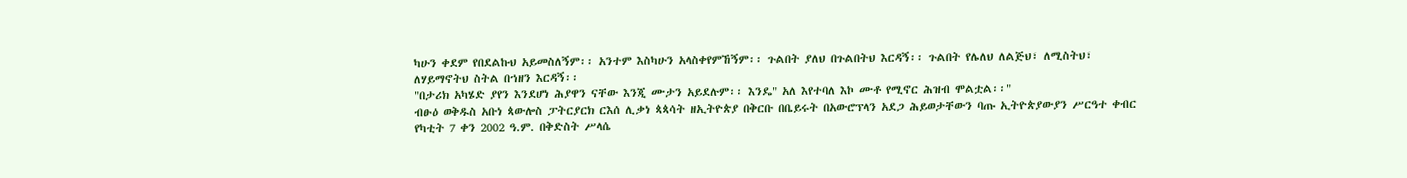ካሁን ቀደም የበደልኩህ አይመስለኝም፡፡ አንተም እስካሁን አላስቀየምኸኝም፡፡ ጉልበት ያለህ በጉልበትህ እርዳኝ፡፡ ጉልበት የሌለህ ለልጅህ፣ ለሚስትህ፣ ለሃይማኖትህ ስትል በኀዘን እርዳኝ፡፡
"በታሪክ አካሄድ ያየን እንደሆነ ሕያዋን ናቸው እንጂ ሙታን አይደሉም፡፡ እንዴ" አለ እየተባለ እኮ ሙቶ የሚኖር ሕዝብ ሞልቷል፡፡"
ብፁዕ ወቅዱስ አቡነ ጳውሎስ ፓትርያርክ ርእሰ ሊቃነ ጳጳሳት ዘኢትዮጵያ በቅርቡ በቤይሩት በአውሮፕላን አደጋ ሕይወታቸውን ባጡ ኢትዮጵያውያን ሥርዓተ ቀብር የካቲት 7 ቀን 2002 ዓ.ም. በቅድስት ሥላሴ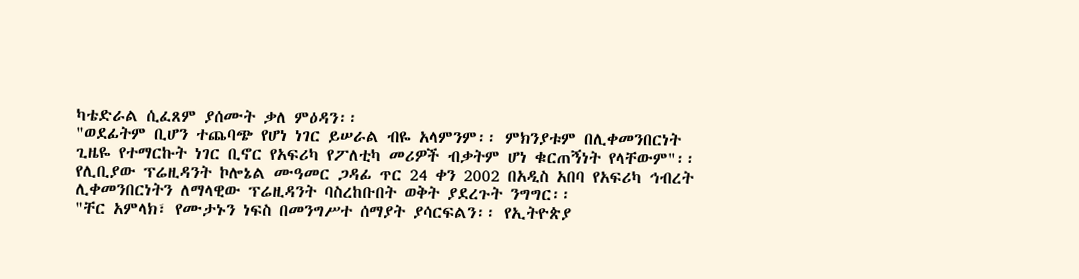ካቴድራል ሲፈጸም ያሰሙት ቃለ ምዕዳን፡፡
"ወደፊትም ቢሆን ተጨባጭ የሆነ ነገር ይሠራል ብዬ አላምንም፡፡ ምክንያቱም በሊቀመንበርነት ጊዜዬ የተማርኩት ነገር ቢኖር የአፍሪካ የፖለቲካ መሪዎች ብቃትም ሆነ ቁርጠኝነት የላቸውም"፡፡
የሊቢያው ፕሬዚዳንት ኮሎኔል ሙዓመር ጋዳፊ ጥር 24 ቀን 2002 በአዲስ አበባ የአፍሪካ ኅብረት ሊቀመንበርነትን ለማላዊው ፕሬዚዳንት ባስረከቡበት ወቅት ያደረጉት ንግግር፡፡
"ቸር አምላክ፣ የሙታኑን ነፍስ በመንግሥተ ሰማያት ያሳርፍልን፡፡ የኢትዮጵያ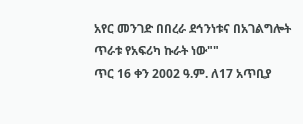አየር መንገድ በበረራ ደኅንነቱና በአገልግሎት ጥራቱ የአፍሪካ ኩራት ነው""
ጥር 16 ቀን 2002 ዓ.ም. ለ17 አጥቢያ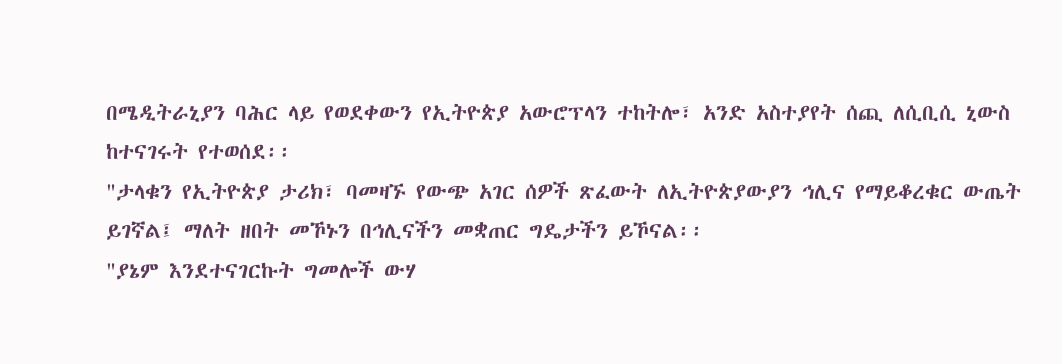በሜዲትራኒያን ባሕር ላይ የወደቀውን የኢትዮጵያ አውሮፕላን ተከትሎ፣ አንድ አስተያየት ሰጪ ለሲቢሲ ኒውስ ከተናገሩት የተወሰደ፡፡
"ታላቁን የኢትዮጵያ ታሪክ፣ ባመዛኙ የውጭ አገር ሰዎች ጽፈውት ለኢትዮጵያውያን ኅሊና የማይቆረቁር ውጤት ይገኛል፤ ማለት ዘበት መኾኑን በኅሊናችን መቋጠር ግዴታችን ይኾናል፡፡
"ያኔም እንደተናገርኩት ግመሎች ውሃ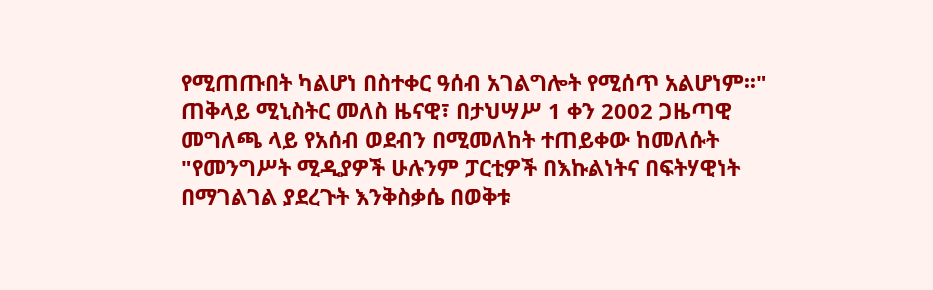የሚጠጡበት ካልሆነ በስተቀር ዓሰብ አገልግሎት የሚሰጥ አልሆነም፡፡"
ጠቅላይ ሚኒስትር መለስ ዜናዊ፣ በታህሣሥ 1 ቀን 2002 ጋዜጣዊ መግለጫ ላይ የአሰብ ወደብን በሚመለከት ተጠይቀው ከመለሱት
"የመንግሥት ሚዲያዎች ሁሉንም ፓርቲዎች በእኩልነትና በፍትሃዊነት በማገልገል ያደረጉት እንቅስቃሴ በወቅቱ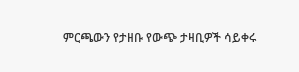ምርጫውን የታዘቡ የውጭ ታዛቢዎች ሳይቀሩ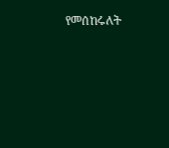የመሰከሩለት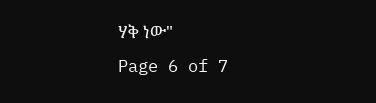ሃቅ ነው"
Page 6 of 7